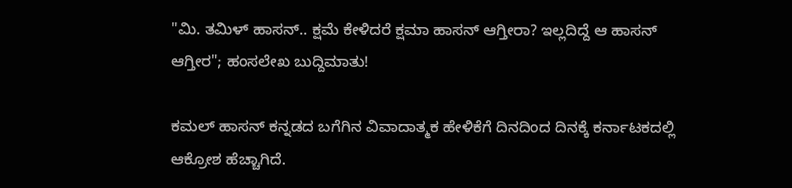"ಮಿ. ತಮಿಳ್ ಹಾಸನ್.. ಕ್ಷಮೆ ಕೇಳಿದರೆ ಕ್ಷಮಾ ಹಾಸನ್ ಆಗ್ತೀರಾ? ಇಲ್ಲದಿದ್ದೆ ಆ ಹಾಸನ್ ಆಗ್ತೀರ"; ಹಂಸಲೇಖ ಬುದ್ದಿಮಾತು!

ಕಮಲ್ ಹಾಸನ್ ಕನ್ನಡದ ಬಗೆಗಿನ ವಿವಾದಾತ್ಮಕ ಹೇಳಿಕೆಗೆ ದಿನದಿಂದ ದಿನಕ್ಕೆ ಕರ್ನಾಟಕದಲ್ಲಿ ಆಕ್ರೋಶ ಹೆಚ್ಚಾಗಿದೆ.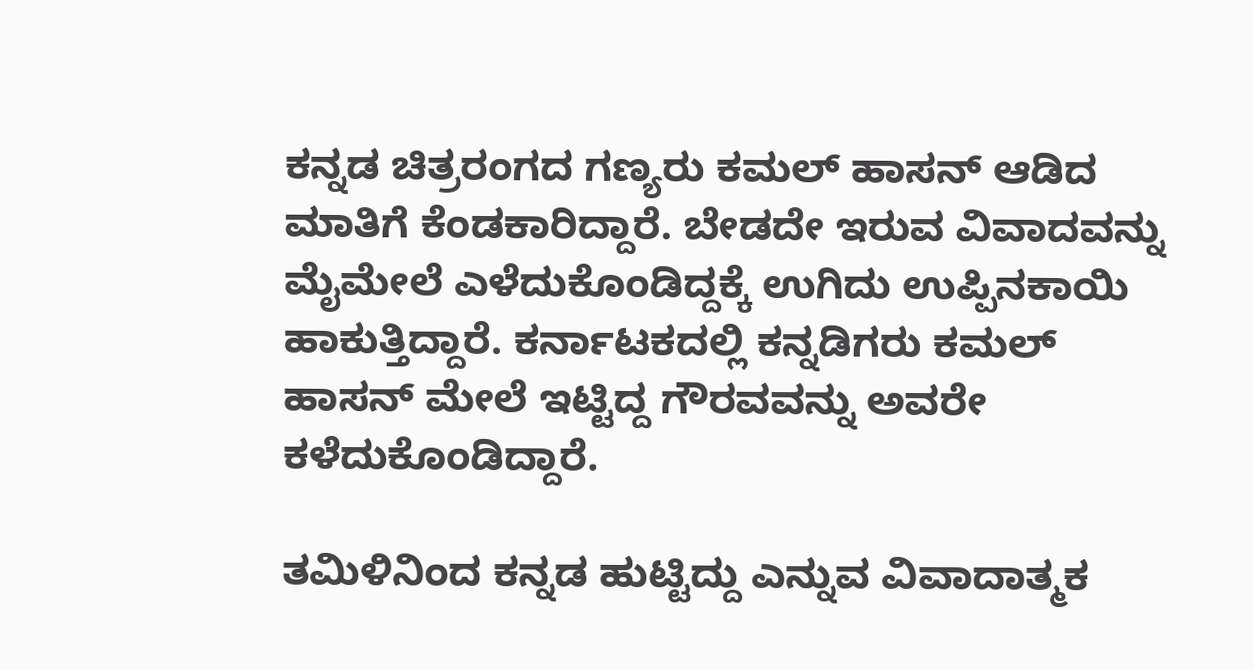ಕನ್ನಡ ಚಿತ್ರರಂಗದ ಗಣ್ಯರು ಕಮಲ್ ಹಾಸನ್ ಆಡಿದ ಮಾತಿಗೆ ಕೆಂಡಕಾರಿದ್ದಾರೆ. ಬೇಡದೇ ಇರುವ ವಿವಾದವನ್ನು ಮೈಮೇಲೆ ಎಳೆದುಕೊಂಡಿದ್ದಕ್ಕೆ ಉಗಿದು ಉಪ್ಪಿನಕಾಯಿ ಹಾಕುತ್ತಿದ್ದಾರೆ. ಕರ್ನಾಟಕದಲ್ಲಿ ಕನ್ನಡಿಗರು ಕಮಲ್ ಹಾಸನ್ ಮೇಲೆ ಇಟ್ಟಿದ್ದ ಗೌರವವನ್ನು ಅವರೇ ಕಳೆದುಕೊಂಡಿದ್ದಾರೆ.

ತಮಿಳಿನಿಂದ ಕನ್ನಡ ಹುಟ್ಟಿದ್ದು ಎನ್ನುವ ವಿವಾದಾತ್ಮಕ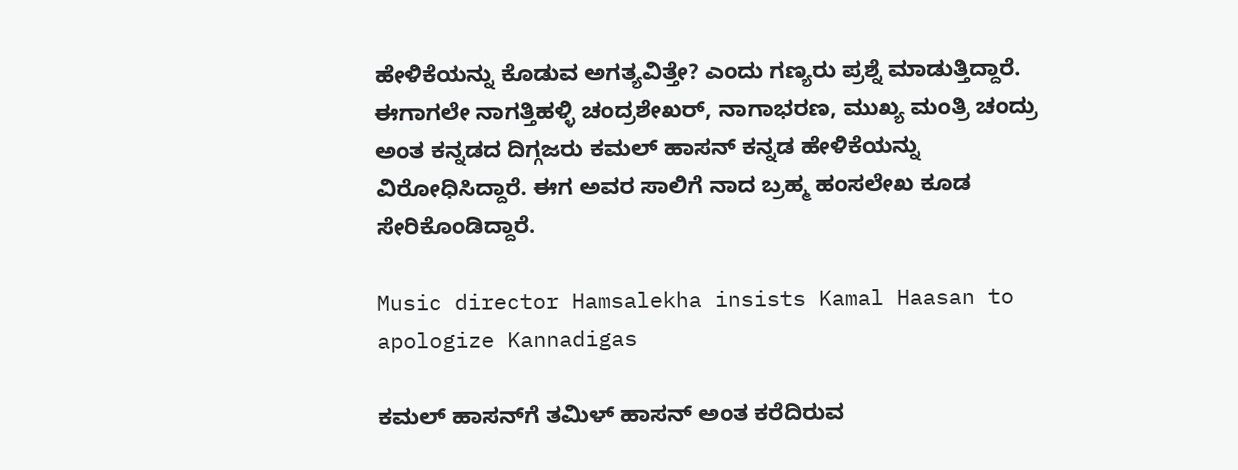ಹೇಳಿಕೆಯನ್ನು ಕೊಡುವ ಅಗತ್ಯವಿತ್ತೇ? ಎಂದು ಗಣ್ಯರು ಪ್ರಶ್ನೆ ಮಾಡುತ್ತಿದ್ದಾರೆ. ಈಗಾಗಲೇ ನಾಗತ್ತಿಹಳ್ಳಿ ಚಂದ್ರಶೇಖರ್, ನಾಗಾಭರಣ, ಮುಖ್ಯ ಮಂತ್ರಿ ಚಂದ್ರು ಅಂತ ಕನ್ನಡದ ದಿಗ್ಗಜರು ಕಮಲ್ ಹಾಸನ್‌ ಕನ್ನಡ ಹೇಳಿಕೆಯನ್ನು ವಿರೋಧಿಸಿದ್ದಾರೆ. ಈಗ ಅವರ ಸಾಲಿಗೆ ನಾದ ಬ್ರಹ್ಮ ಹಂಸಲೇಖ ಕೂಡ ಸೇರಿಕೊಂಡಿದ್ದಾರೆ.

Music director Hamsalekha insists Kamal Haasan to apologize Kannadigas

ಕಮಲ್ ಹಾಸನ್‌ಗೆ ತಮಿಳ್ ಹಾಸನ್ ಅಂತ ಕರೆದಿರುವ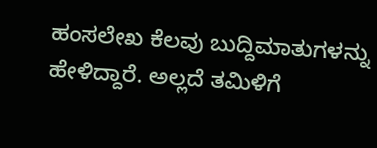ಹಂಸಲೇಖ ಕೆಲವು ಬುದ್ದಿಮಾತುಗಳನ್ನು ಹೇಳಿದ್ದಾರೆ. ಅಲ್ಲದೆ ತಮಿಳಿಗೆ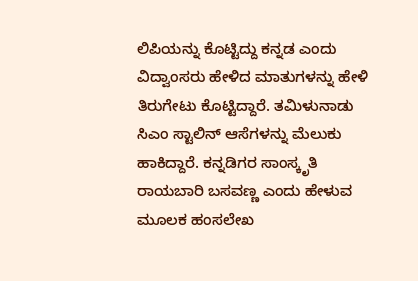ಲಿಪಿಯನ್ನು ಕೊಟ್ಟಿದ್ದು ಕನ್ನಡ ಎಂದು ವಿದ್ವಾಂಸರು ಹೇಳಿದ ಮಾತುಗಳನ್ನು ಹೇಳಿ ತಿರುಗೇಟು ಕೊಟ್ಟಿದ್ದಾರೆ. ತಮಿಳುನಾಡು ಸಿಎಂ ಸ್ಟಾಲಿನ್ ಆಸೆಗಳನ್ನು ಮೆಲುಕು ಹಾಕಿದ್ದಾರೆ. ಕನ್ನಡಿಗರ ಸಾಂಸ್ಕೃತಿ ರಾಯಬಾರಿ ಬಸವಣ್ಣ ಎಂದು ಹೇಳುವ ಮೂಲಕ ಹಂಸಲೇಖ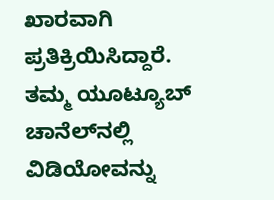ಖಾರವಾಗಿ ಪ್ರತಿಕ್ರಿಯಿಸಿದ್ದಾರೆ. ತಮ್ಮ ಯೂಟ್ಯೂಬ್ ಚಾನೆಲ್‌ನಲ್ಲಿ ವಿಡಿಯೋವನ್ನು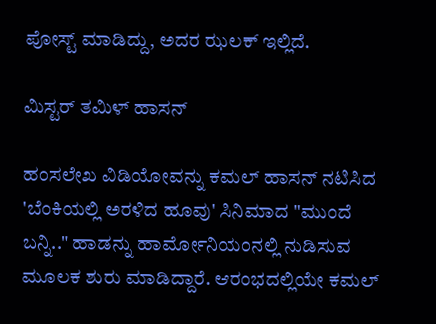ಪೋಸ್ಟ್ ಮಾಡಿದ್ದು, ಅದರ ಝಲಕ್ ಇಲ್ಲಿದೆ.

ಮಿಸ್ಟರ್ ತಮಿಳ್ ಹಾಸನ್

ಹಂಸಲೇಖ ವಿಡಿಯೋವನ್ನು ಕಮಲ್ ಹಾಸನ್ ನಟಿಸಿದ 'ಬೆಂಕಿಯಲ್ಲಿ ಅರಳಿದ ಹೂವು' ಸಿನಿಮಾದ "ಮುಂದೆ ಬನ್ನಿ.." ಹಾಡನ್ನು ಹಾರ್ಮೋನಿಯಂನಲ್ಲಿ ನುಡಿಸುವ ಮೂಲಕ ಶುರು ಮಾಡಿದ್ದಾರೆ. ಆರಂಭದಲ್ಲಿಯೇ ಕಮಲ್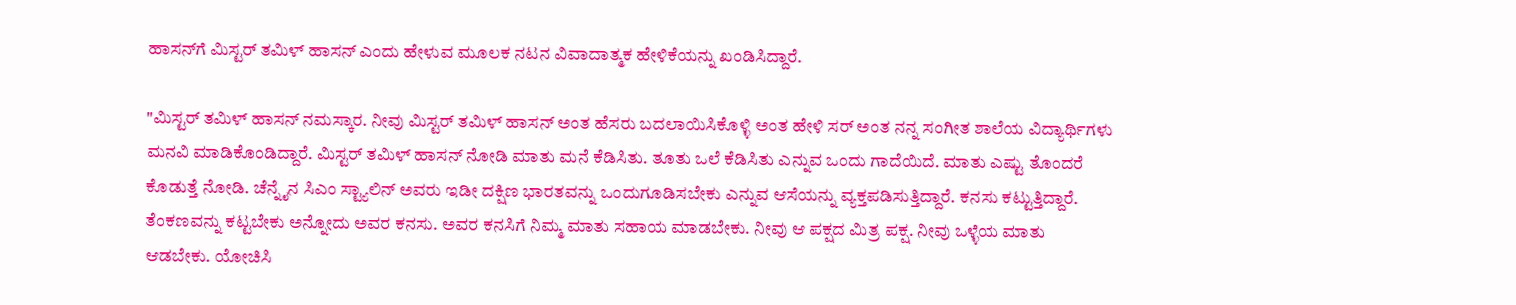ಹಾಸನ್‌ಗೆ ಮಿಸ್ಟರ್ ತಮಿಳ್ ಹಾಸನ್ ಎಂದು ಹೇಳುವ ಮೂಲಕ ನಟನ ವಿವಾದಾತ್ಮಕ ಹೇಳಿಕೆಯನ್ನು ಖಂಡಿಸಿದ್ದಾರೆ.

"ಮಿಸ್ಟರ್ ತಮಿಳ್ ಹಾಸನ್ ನಮಸ್ಕಾರ. ನೀವು ಮಿಸ್ಟರ್ ತಮಿಳ್ ಹಾಸನ್ ಅಂತ ಹೆಸರು ಬದಲಾಯಿಸಿಕೊಳ್ಳಿ ಅಂತ ಹೇಳಿ ಸರ್ ಅಂತ ನನ್ನ ಸಂಗೀತ ಶಾಲೆಯ ವಿದ್ಯಾರ್ಥಿಗಳು ಮನವಿ ಮಾಡಿಕೊಂಡಿದ್ದಾರೆ. ಮಿಸ್ಟರ್ ತಮಿಳ್ ಹಾಸನ್ ನೋಡಿ ಮಾತು ಮನೆ ಕೆಡಿಸಿತು. ತೂತು ಒಲೆ ಕೆಡಿಸಿತು ಎನ್ನುವ ಒಂದು ಗಾದೆಯಿದೆ. ಮಾತು ಎಷ್ಟು ತೊಂದರೆ ಕೊಡುತ್ತೆ ನೋಡಿ. ಚೆನ್ನೈನ ಸಿಎಂ ಸ್ಟ್ಯಾಲಿನ್ ಅವರು ಇಡೀ ದಕ್ಷಿಣ ಭಾರತವನ್ನು ಒಂದುಗೂಡಿಸಬೇಕು ಎನ್ನುವ ಆಸೆಯನ್ನು ವ್ಯಕ್ತಪಡಿಸುತ್ತಿದ್ದಾರೆ. ಕನಸು ಕಟ್ಟುತ್ತಿದ್ದಾರೆ. ತೆಂಕಣವನ್ನು ಕಟ್ಟಬೇಕು ಅನ್ನೋದು ಅವರ ಕನಸು. ಅವರ ಕನಸಿಗೆ ನಿಮ್ಮ ಮಾತು ಸಹಾಯ ಮಾಡಬೇಕು. ನೀವು ಆ ಪಕ್ಷದ ಮಿತ್ರ ಪಕ್ಷ. ನೀವು ಒಳ್ಳೆಯ ಮಾತು ಆಡಬೇಕು. ಯೋಚಿಸಿ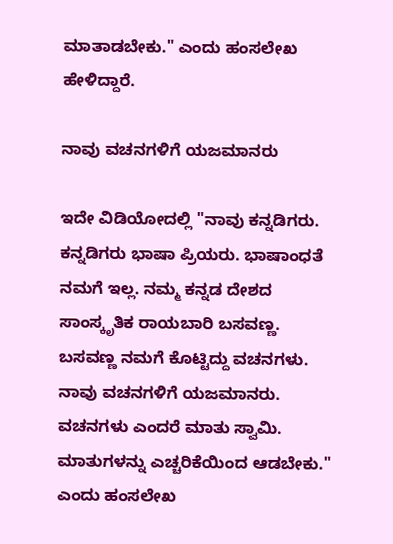ಮಾತಾಡಬೇಕು." ಎಂದು ಹಂಸಲೇಖ ಹೇಳಿದ್ದಾರೆ.

ನಾವು ವಚನಗಳಿಗೆ ಯಜಮಾನರು

ಇದೇ ವಿಡಿಯೋದಲ್ಲಿ "ನಾವು ಕನ್ನಡಿಗರು. ಕನ್ನಡಿಗರು ಭಾಷಾ ಪ್ರಿಯರು. ಭಾಷಾಂಧತೆ ನಮಗೆ ಇಲ್ಲ. ನಮ್ಮ ಕನ್ನಡ ದೇಶದ ಸಾಂಸ್ಕೃತಿಕ ರಾಯಬಾರಿ ಬಸವಣ್ಣ. ಬಸವಣ್ಣ ನಮಗೆ ಕೊಟ್ಟಿದ್ದು ವಚನಗಳು. ನಾವು ವಚನಗಳಿಗೆ ಯಜಮಾನರು. ವಚನಗಳು ಎಂದರೆ ಮಾತು ಸ್ವಾಮಿ. ಮಾತುಗಳನ್ನು ಎಚ್ಚರಿಕೆಯಿಂದ ಆಡಬೇಕು." ಎಂದು ಹಂಸಲೇಖ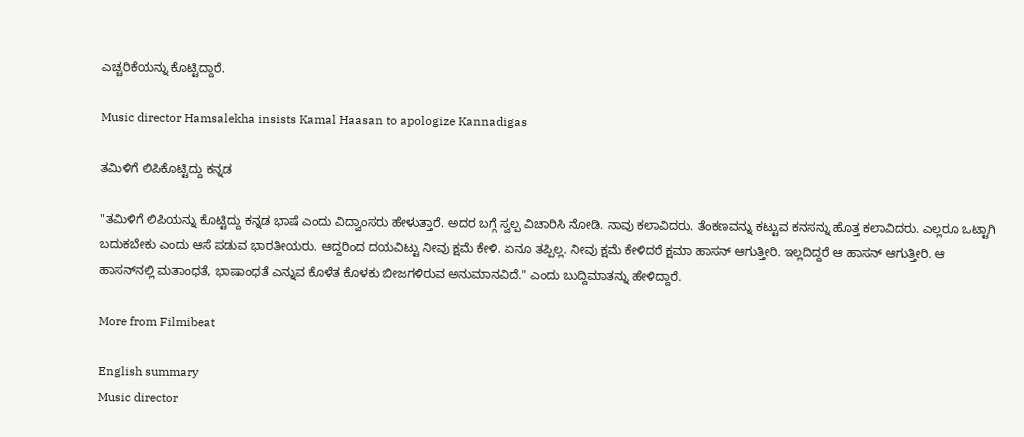ಎಚ್ಚರಿಕೆಯನ್ನು ಕೊಟ್ಟಿದ್ದಾರೆ.

Music director Hamsalekha insists Kamal Haasan to apologize Kannadigas

ತಮಿಳಿಗೆ ಲಿಪಿಕೊಟ್ಟಿದ್ದು ಕನ್ನಡ

"ತಮಿಳಿಗೆ ಲಿಪಿಯನ್ನು ಕೊಟ್ಟಿದ್ದು ಕನ್ನಡ ಭಾಷೆ ಎಂದು ವಿದ್ವಾಂಸರು ಹೇಳುತ್ತಾರೆ. ಅದರ ಬಗ್ಗೆ ಸ್ವಲ್ಪ ವಿಚಾರಿಸಿ ನೋಡಿ. ನಾವು ಕಲಾವಿದರು. ತೆಂಕಣವನ್ನು ಕಟ್ಟುವ ಕನಸನ್ನು ಹೊತ್ತ ಕಲಾವಿದರು. ಎಲ್ಲರೂ ಒಟ್ಟಾಗಿ ಬದುಕಬೇಕು ಎಂದು ಆಸೆ ಪಡುವ ಭಾರತೀಯರು. ಆದ್ದರಿಂದ ದಯವಿಟ್ಟು ನೀವು ಕ್ಷಮೆ ಕೇಳಿ. ಏನೂ ತಪ್ಪಿಲ್ಲ. ನೀವು ಕ್ಷಮೆ ಕೇಳಿದರೆ ಕ್ಷಮಾ ಹಾಸನ್ ಆಗುತ್ತೀರಿ. ಇಲ್ಲದಿದ್ದರೆ ಆ ಹಾಸನ್ ಆಗುತ್ತೀರಿ. ಆ ಹಾಸನ್‌ನಲ್ಲಿ ಮತಾಂಧತೆ, ಭಾಷಾಂಧತೆ ಎನ್ನುವ ಕೊಳೆತ ಕೊಳಕು ಬೀಜಗಳಿರುವ ಅನುಮಾನವಿದೆ." ಎಂದು ಬುದ್ದಿಮಾತನ್ನು ಹೇಳಿದ್ದಾರೆ.

More from Filmibeat

English summary
Music director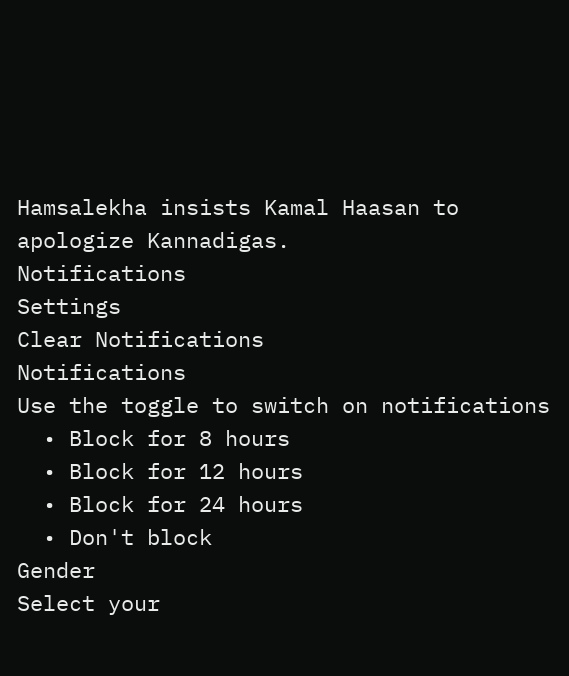Hamsalekha insists Kamal Haasan to apologize Kannadigas.
Notifications
Settings
Clear Notifications
Notifications
Use the toggle to switch on notifications
  • Block for 8 hours
  • Block for 12 hours
  • Block for 24 hours
  • Don't block
Gender
Select your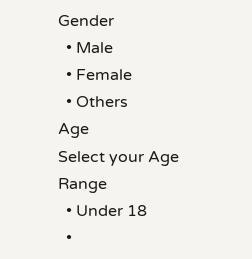Gender
  • Male
  • Female
  • Others
Age
Select your Age Range
  • Under 18
  •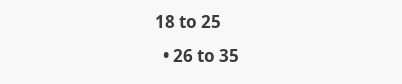18 to 25
  • 26 to 35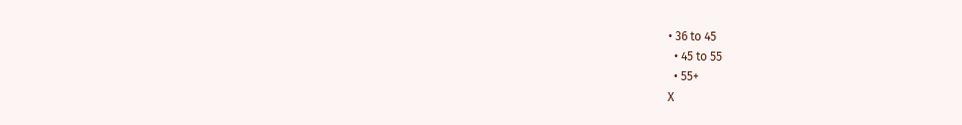• 36 to 45
  • 45 to 55
  • 55+
X